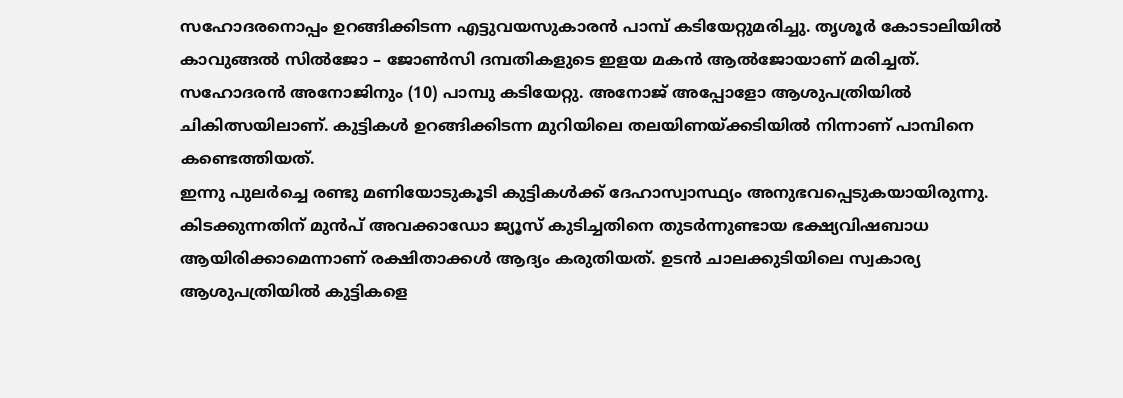സഹോദരനൊപ്പം ഉറങ്ങിക്കിടന്ന എട്ടുവയസുകാരൻ പാമ്പ് കടിയേറ്റുമരിച്ചു. തൃശൂർ കോടാലിയിൽ കാവുങ്ങൽ സിൽജോ – ജോൺസി ദമ്പതികളുടെ ഇളയ മകൻ ആൽജോയാണ് മരിച്ചത്. സഹോദരൻ അനോജിനും (10) പാമ്പു കടിയേറ്റു. അനോജ് അപ്പോളോ ആശുപത്രിയിൽ ചികിത്സയിലാണ്. കുട്ടികൾ ഉറങ്ങിക്കിടന്ന മുറിയിലെ തലയിണയ്ക്കടിയിൽ നിന്നാണ് പാമ്പിനെ കണ്ടെത്തിയത്.
ഇന്നു പുലർച്ചെ രണ്ടു മണിയോടുകൂടി കുട്ടികൾക്ക് ദേഹാസ്വാസ്ഥ്യം അനുഭവപ്പെടുകയായിരുന്നു. കിടക്കുന്നതിന് മുൻപ് അവക്കാഡോ ജ്യൂസ് കുടിച്ചതിനെ തുടർന്നുണ്ടായ ഭക്ഷ്യവിഷബാധ ആയിരിക്കാമെന്നാണ് രക്ഷിതാക്കൾ ആദ്യം കരുതിയത്. ഉടൻ ചാലക്കുടിയിലെ സ്വകാര്യ ആശുപത്രിയിൽ കുട്ടികളെ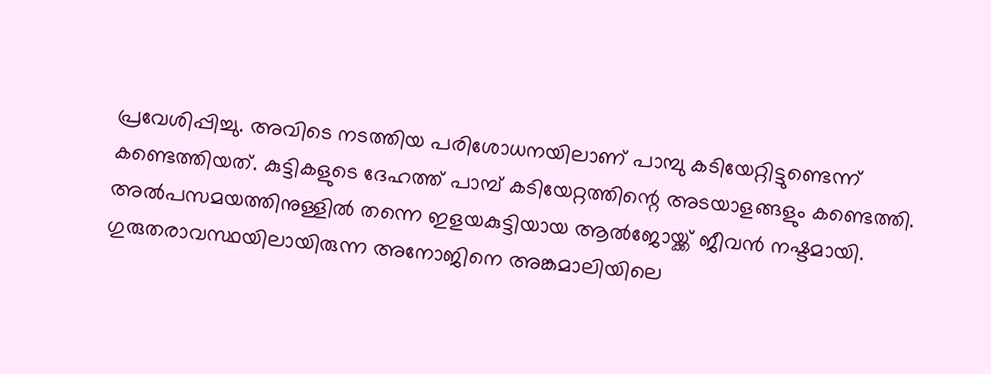പ്രവേശിപ്പിച്ചു. അവിടെ നടത്തിയ പരിശോധനയിലാണ് പാമ്പു കടിയേറ്റിട്ടുണ്ടെന്ന് കണ്ടെത്തിയത്. കുട്ടികളുടെ ദേഹത്ത് പാമ്പ് കടിയേറ്റത്തിന്റെ അടയാളങ്ങളും കണ്ടെത്തി.
അൽപസമയത്തിനുള്ളിൽ തന്നെ ഇളയകുട്ടിയായ ആൽജോയ്ക്ക് ജീവൻ നഷ്ടമായി. ഗുരുതരാവസ്ഥയിലായിരുന്ന അനോജിനെ അങ്കമാലിയിലെ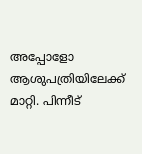അപ്പോളോ ആശുപത്രിയിലേക്ക് മാറ്റി. പിന്നീട്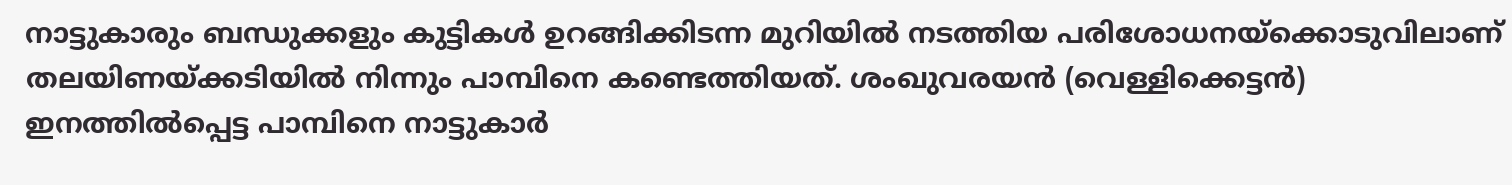നാട്ടുകാരും ബന്ധുക്കളും കുട്ടികൾ ഉറങ്ങിക്കിടന്ന മുറിയിൽ നടത്തിയ പരിശോധനയ്ക്കൊടുവിലാണ് തലയിണയ്ക്കടിയിൽ നിന്നും പാമ്പിനെ കണ്ടെത്തിയത്. ശംഖുവരയൻ (വെള്ളിക്കെട്ടൻ) ഇനത്തിൽപ്പെട്ട പാമ്പിനെ നാട്ടുകാർ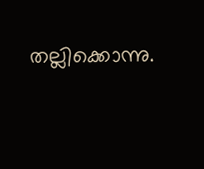തല്ലിക്കൊന്നു.